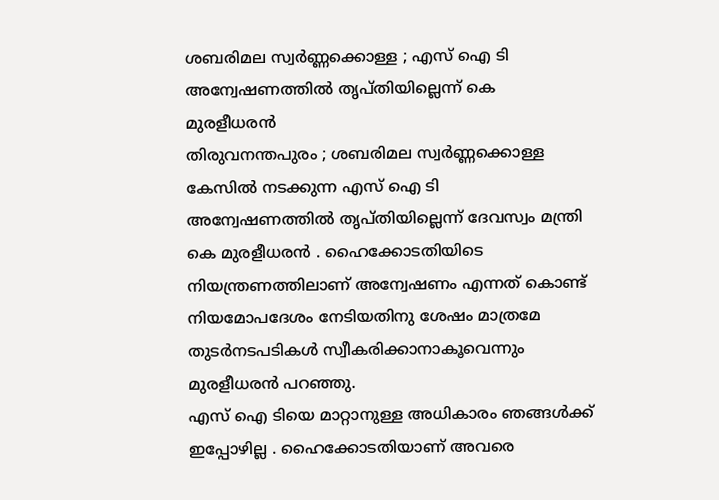ശബരിമല സ്വർണ്ണക്കൊള്ള ; എസ് ഐ ടി അന്വേഷണത്തിൽ തൃപ്തിയില്ലെന്ന് കെ മുരളീധരൻ
തിരുവനന്തപുരം ; ശബരിമല സ്വർണ്ണക്കൊള്ള കേസിൽ നടക്കുന്ന എസ് ഐ ടി അന്വേഷണത്തിൽ തൃപ്തിയില്ലെന്ന് ദേവസ്വം മന്ത്രി കെ മുരളീധരൻ . ഹൈക്കോടതിയിടെ നിയന്ത്രണത്തിലാണ് അന്വേഷണം എന്നത് കൊണ്ട് നിയമോപദേശം നേടിയതിനു ശേഷം മാത്രമേ തുടർനടപടികൾ സ്വീകരിക്കാനാകൂവെന്നും മുരളീധരൻ പറഞ്ഞു.
എസ് ഐ ടിയെ മാറ്റാനുള്ള അധികാരം ഞങ്ങൾക്ക് ഇപ്പോഴില്ല . ഹൈക്കോടതിയാണ് അവരെ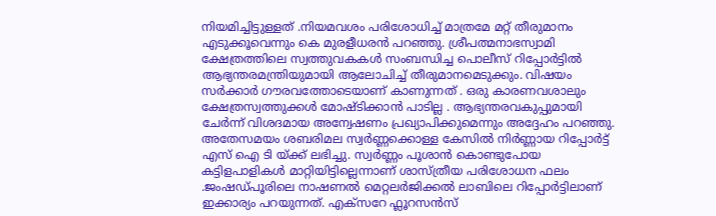നിയമിച്ചിട്ടുള്ളത് .നിയമവശം പരിശോധിച്ച് മാത്രമേ മറ്റ് തീരുമാനം എടുക്കൂവെന്നും കെ മുരളീധരൻ പറഞ്ഞു. ശ്രീപത്മനാഭസ്വാമി ക്ഷേത്രത്തിലെ സ്വത്തുവകകൾ സംബന്ധിച്ച പൊലീസ് റിപ്പോർട്ടിൽ ആഭ്യന്തരമന്ത്രിയുമായി ആലോചിച്ച് തീരുമാനമെടുക്കും. വിഷയം സർക്കാർ ഗൗരവത്തോടെയാണ് കാണുന്നത് . ഒരു കാരണവശാലും ക്ഷേത്രസ്വത്തുക്കൾ മോഷ്ടിക്കാൻ പാടില്ല . ആഭ്യന്തരവകുപ്പുമായി ചേർന്ന് വിശദമായ അന്വേഷണം പ്രഖ്യാപിക്കുമെന്നും അദ്ദേഹം പറഞ്ഞു.
അതേസമയം ശബരിമല സ്വർണ്ണക്കൊള്ള കേസിൽ നിർണ്ണായ റിപ്പോർട്ട് എസ് ഐ ടി യ്ക്ക് ലഭിച്ചു. സ്വർണ്ണം പൂശാൻ കൊണ്ടുപോയ കട്ടിളപാളികൾ മാറ്റിയിട്ടില്ലെന്നാണ് ശാസ്ത്രീയ പരിശോധന ഫലം .ജംഷഡ്പൂരിലെ നാഷണൽ മെറ്റലർജിക്കൽ ലാബിലെ റിപ്പോർട്ടിലാണ് ഇക്കാര്യം പറയുന്നത്. എക്സറേ ഫ്ലൂറസൻസ്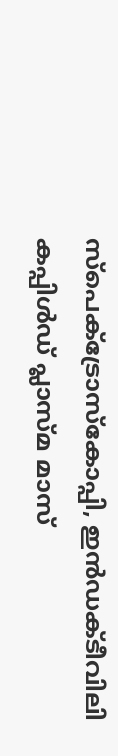സ്പെക്ട്രോസ്കോപ്പി, ഇൻഡക്ടീവിലി കപ്പിൾഡ് പ്ലാസ്മ മാസ്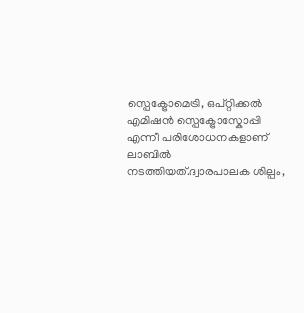സ്പെക്ട്രോമെട്രി, ഒപ്റ്റിക്കൽ എമിഷൻ സ്പെക്ട്രോസ്കോപ്പി എന്നീ പരിശോധനകളാണ് ലാബിൽ നടത്തിയത്.ദ്വാരപാലക ശില്പം,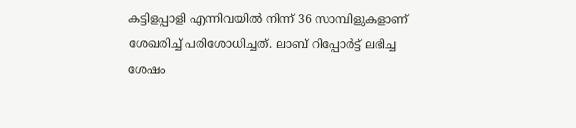കട്ടിളപ്പാളി എന്നിവയിൽ നിന്ന് 36 സാമ്പിളുകളാണ് ശേഖരിച്ച് പരിശോധിച്ചത്. ലാബ് റിപ്പോർട്ട് ലഭിച്ച ശേഷം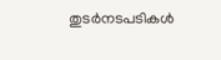തുടർനടപടികൾ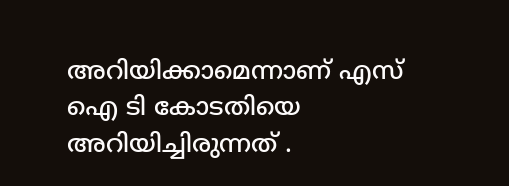അറിയിക്കാമെന്നാണ് എസ് ഐ ടി കോടതിയെ അറിയിച്ചിരുന്നത് .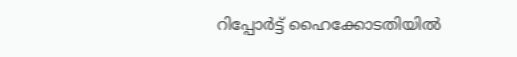റിപ്പോർട്ട് ഹൈക്കോടതിയിൽ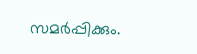സമർപ്പിക്കും.